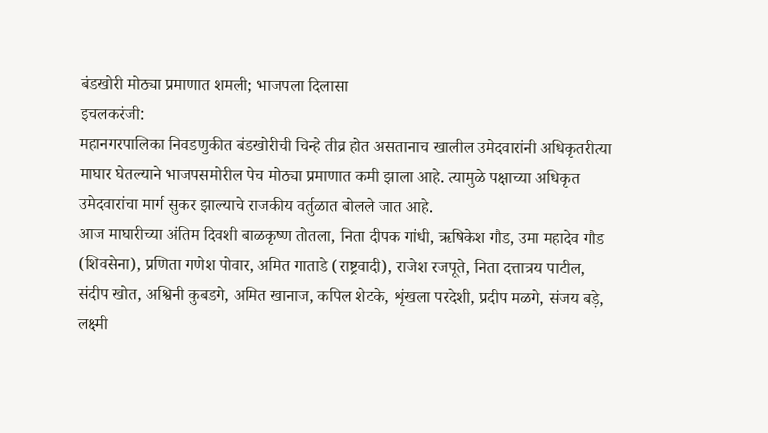बंडखोरी मोठ्या प्रमाणात शमली; भाजपला दिलासा
इचलकरंजी:
महानगरपालिका निवडणुकीत बंडखोरीची चिन्हे तीव्र होत असतानाच खालील उमेदवारांनी अधिकृतरीत्या माघार घेतल्याने भाजपसमोरील पेच मोठ्या प्रमाणात कमी झाला आहे. त्यामुळे पक्षाच्या अधिकृत उमेदवारांचा मार्ग सुकर झाल्याचे राजकीय वर्तुळात बोलले जात आहे.
आज माघारीच्या अंतिम दिवशी बाळकृष्ण तोतला, निता दीपक गांधी, ऋषिकेश गौड, उमा महादेव गौड (शिवसेना), प्रणिता गणेश पोवार, अमित गाताडे (राष्ट्रवादी), राजेश रजपूते, निता दत्तात्रय पाटील, संदीप खोत, अश्विनी कुबडगे, अमित खानाज, कपिल शेटके, शृंखला परदेशी, प्रदीप मळगे, संजय बड़े, लक्ष्मी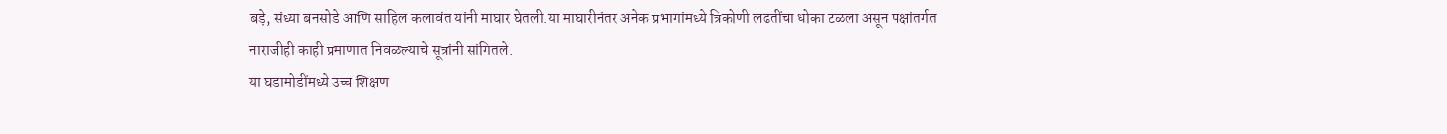बड़े, संध्या बनसोडे आणि साहिल कलावंत यांनी माघार घेतली.या माघारीनंतर अनेक प्रभागांमध्ये त्रिकोणी लढतींचा धोका टळला असून पक्षांतर्गत नाराजीही काही प्रमाणात निवळल्याचे सूत्रांनी सांगितले.
या घडामोडींमध्ये उच्च शिक्षण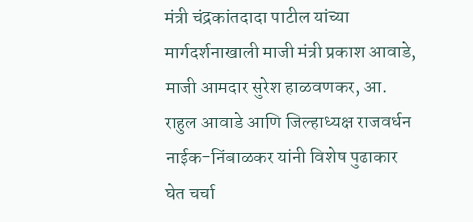मंत्री चंद्रकांतदादा पाटील यांच्या मार्गदर्शनाखाली माजी मंत्री प्रकाश आवाडे, माजी आमदार सुरेश हाळवणकर, आ. राहुल आवाडे आणि जिल्हाध्यक्ष राजवर्धन नाईक-निंबाळकर यांनी विशेष पुढाकार घेत चर्चा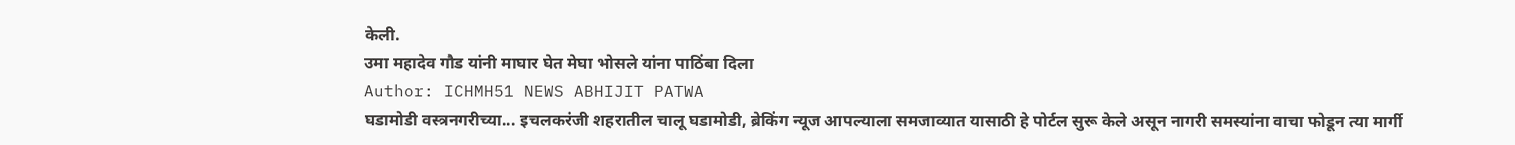केली.
उमा महादेव गौड यांनी माघार घेत मेघा भोसले यांना पाठिंबा दिला
Author: ICHMH51 NEWS ABHIJIT PATWA
घडामोडी वस्त्रनगरीच्या... इचलकरंजी शहरातील चालू घडामोडी, ब्रेकिंग न्यूज आपल्याला समजाव्यात यासाठी हे पोर्टल सुरू केले असून नागरी समस्यांना वाचा फोडून त्या मार्गी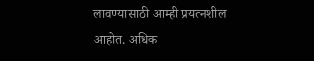लावण्यासाठी आम्ही प्रयत्नशील आहोत. अधिक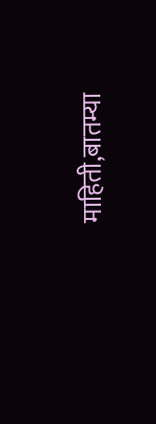माहिती,बातम्या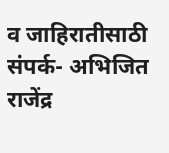व जाहिरातीसाठी संपर्क- अभिजित राजेंद्र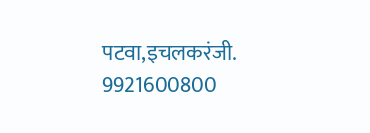पटवा,इचलकरंजी. 9921600800